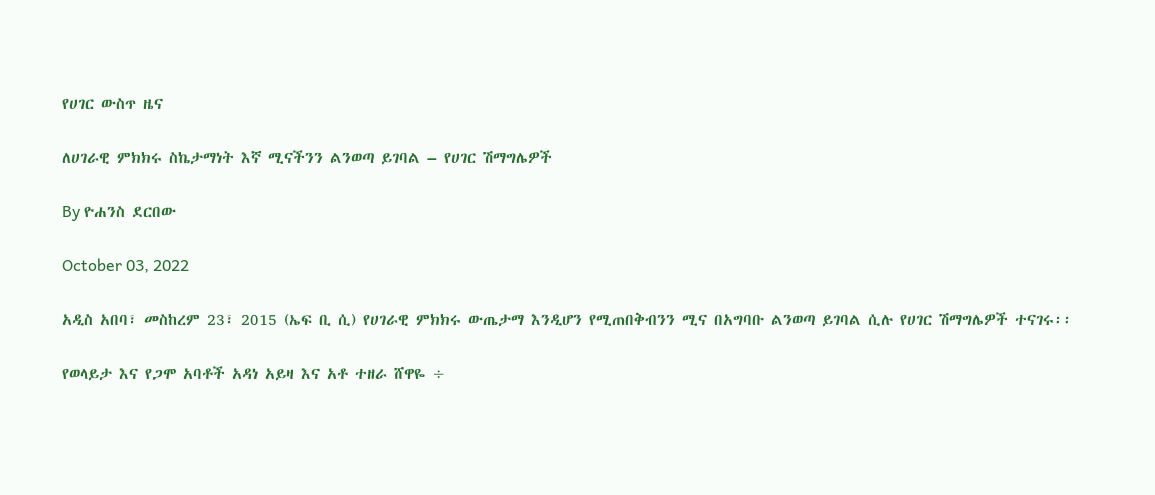የሀገር ውስጥ ዜና

ለሀገራዊ ምክክሩ ስኬታማነት እኛ ሚናችንን ልንወጣ ይገባል – የሀገር ሽማግሌዎች

By ዮሐንስ ደርበው

October 03, 2022

አዲስ አበባ፣ መስከረም 23፣ 2015 (ኤፍ ቢ ሲ) የሀገራዊ ምክክሩ ውጤታማ እንዲሆን የሚጠበቅብንን ሚና በአግባቡ ልንወጣ ይገባል ሲሉ የሀገር ሽማግሌዎች ተናገሩ፡፡

የወላይታ እና የጋሞ አባቶች አዳነ አይዛ እና አቶ ተዘራ ሸዋዬ ÷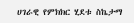ሀገራዊ የምክክር ሂደቱ ስኬታማ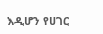እዲሆን የሀገር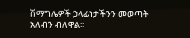ሽማግሌዎች ኃላፊነታችንን መወጣት አለብን ብለዋል፡፡